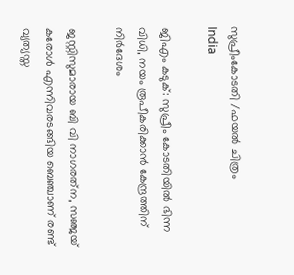സുപ്രീംകോടതി /ഫയല്‍ ചിത്രം
India

ജിഎം കടുക്: സുപ്രീം കോടതിയില്‍ ഭിന്ന വിധി, നയം രൂപീകരിക്കാന്‍ കേന്ദ്രത്തിന് നിര്‍ദേശം

ജസ്റ്റിസുമാരായ ബി വി നാഗരത്‌ന, സഞ്ജയ് കരോള്‍ എന്നിവരടങ്ങിയ ബെഞ്ചാണ് രണ്ട് വ്യത്യസ്ത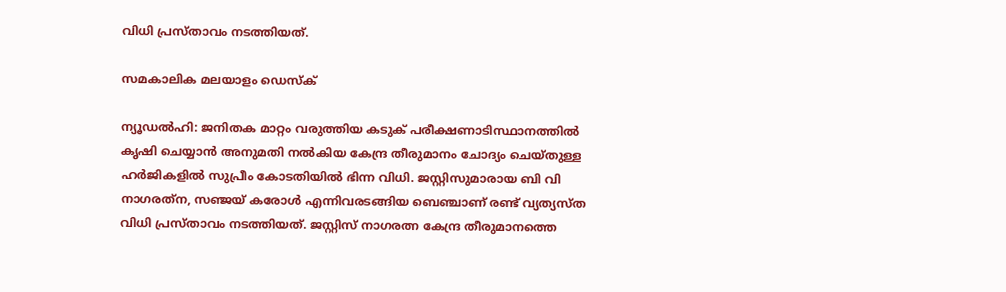വിധി പ്രസ്താവം നടത്തിയത്.

സമകാലിക മലയാളം ഡെസ്ക്

ന്യൂഡല്‍ഹി: ജനിതക മാറ്റം വരുത്തിയ കടുക് പരീക്ഷണാടിസ്ഥാനത്തില്‍ കൃഷി ചെയ്യാന്‍ അനുമതി നല്‍കിയ കേന്ദ്ര തീരുമാനം ചോദ്യം ചെയ്തുള്ള ഹര്‍ജികളില്‍ സുപ്രീം കോടതിയില്‍ ഭിന്ന വിധി. ജസ്റ്റിസുമാരായ ബി വി നാഗരത്‌ന, സഞ്ജയ് കരോള്‍ എന്നിവരടങ്ങിയ ബെഞ്ചാണ് രണ്ട് വ്യത്യസ്ത വിധി പ്രസ്താവം നടത്തിയത്. ജസ്റ്റിസ് നാഗരത്ന കേന്ദ്ര തീരുമാനത്തെ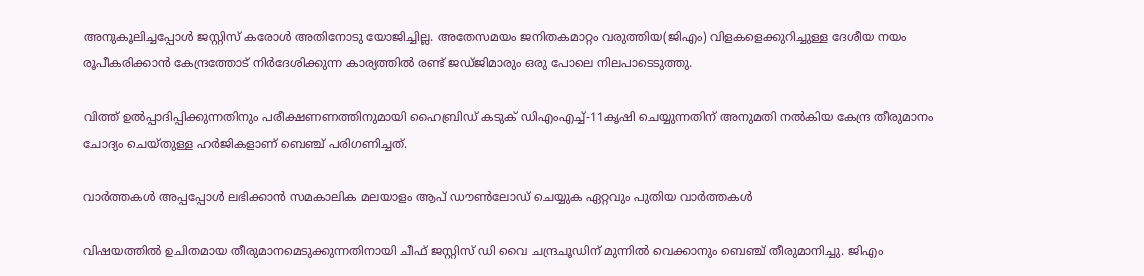അനുകൂലിച്ചപ്പോള്‍ ജസ്റ്റിസ് കരോള്‍ അതിനോടു യോജിച്ചില്ല. അതേസമയം ജനിതകമാറ്റം വരുത്തിയ(ജിഎം) വിളകളെക്കുറിച്ചുള്ള ദേശീയ നയം രൂപീകരിക്കാന്‍ കേന്ദ്രത്തോട് നിര്‍ദേശിക്കുന്ന കാര്യത്തില്‍ രണ്ട് ജഡ്ജിമാരും ഒരു പോലെ നിലപാടെടുത്തു.

വിത്ത് ഉല്‍പ്പാദിപ്പിക്കുന്നതിനും പരീക്ഷണണത്തിനുമായി ഹൈബ്രിഡ് കടുക് ഡിഎംഎച്ച്-11കൃഷി ചെയ്യുന്നതിന് അനുമതി നല്‍കിയ കേന്ദ്ര തീരുമാനം ചോദ്യം ചെയ്തുള്ള ഹര്‍ജികളാണ് ബെഞ്ച് പരിഗണിച്ചത്.

വാര്‍ത്തകള്‍ അപ്പപ്പോള്‍ ലഭിക്കാന്‍ സമകാലിക മലയാളം ആപ് ഡൗണ്‍ലോഡ് ചെയ്യുക ഏറ്റവും പുതിയ വാര്‍ത്തകള്‍

വിഷയത്തില്‍ ഉചിതമായ തീരുമാനമെടുക്കുന്നതിനായി ചീഫ് ജസ്റ്റിസ് ഡി വൈ ചന്ദ്രചൂഡിന് മുന്നില്‍ വെക്കാനും ബെഞ്ച് തീരുമാനിച്ചു. ജിഎം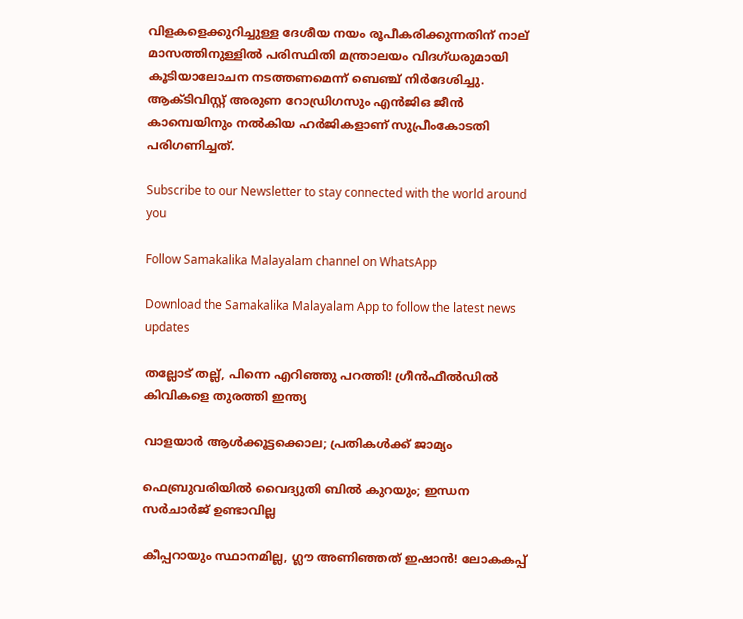വിളകളെക്കുറിച്ചുള്ള ദേശീയ നയം രൂപീകരിക്കുന്നതിന് നാല് മാസത്തിനുള്ളില്‍ പരിസ്ഥിതി മന്ത്രാലയം വിദഗ്ധരുമായി കൂടിയാലോചന നടത്തണമെന്ന് ബെഞ്ച് നിര്‍ദേശിച്ചു. ആക്ടിവിസ്റ്റ് അരുണ റോഡ്രിഗസും എന്‍ജിഒ ജീന്‍ കാമ്പെയിനും നല്‍കിയ ഹര്‍ജികളാണ് സുപ്രീംകോടതി പരിഗണിച്ചത്.

Subscribe to our Newsletter to stay connected with the world around you

Follow Samakalika Malayalam channel on WhatsApp

Download the Samakalika Malayalam App to follow the latest news updates

തല്ലോട് തല്ല്, പിന്നെ എറിഞ്ഞു പറത്തി! ഗ്രീന്‍ഫീല്‍ഡില്‍ കിവികളെ തുരത്തി ഇന്ത്യ

വാളയാര്‍ ആള്‍ക്കൂട്ടക്കൊല; പ്രതികള്‍ക്ക് ജാമ്യം

ഫെബ്രുവരിയില്‍ വൈദ്യുതി ബില്‍ കുറയും; ഇന്ധന സര്‍ചാര്‍ജ് ഉണ്ടാവില്ല

കീപ്പറായും സ്ഥാനമില്ല, ഗ്ലൗ അണിഞ്ഞത് ഇഷാൻ! ലോകകപ്പ്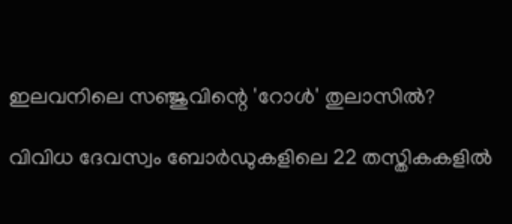ഇലവനിലെ സഞ്ജുവിന്റെ 'റോൾ' തുലാസിൽ?

വിവിധ ദേവസ്വം ബോർഡുകളിലെ 22 തസ്തികകളിൽ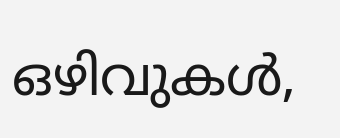ഒഴിവുകൾ,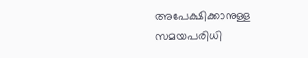അപേക്ഷിക്കാനുള്ള സമയപരിധി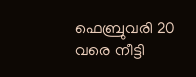ഫെബ്രുവരി 20 വരെ നീട്ടി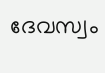ദേവസ്വം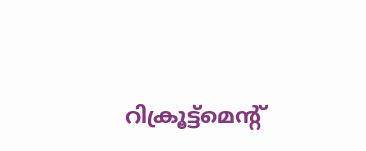റിക്രൂട്ട്മെന്റ്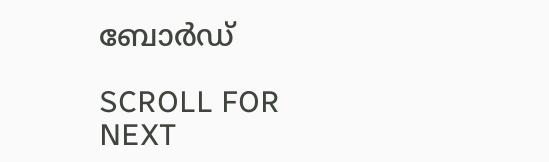ബോർഡ്

SCROLL FOR NEXT